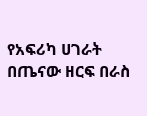የአፍሪካ ሀገራት በጤናው ዘርፍ በራስ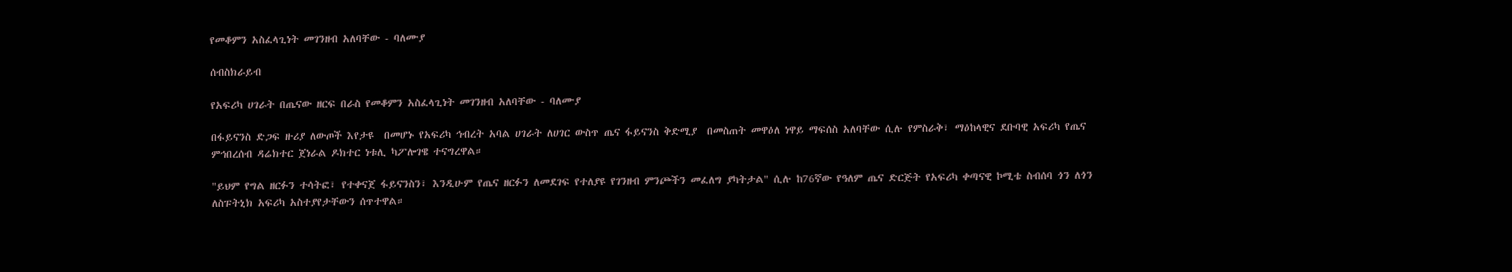የመቆምን አስፈላጊነት መገንዘብ አለባቸው - ባለሙያ

ሰብስክራይብ

የአፍሪካ ሀገራት በጤናው ዘርፍ በራስ የመቆምን አስፈላጊነት መገንዘብ አለባቸው - ባለሙያ

በፋይናንስ ድጋፍ ዙሪያ ለውጦች እየታዩ  በመሆኑ የአፍሪካ ኅብረት አባል ሀገራት ለሀገር ውስጥ ጤና ፋይናንስ ቅድሚያ  በመስጠት መዋዕለ ነዋይ ማፍሰስ አለባቸው ሲሉ የምስራቅ፣ ማዕከላዊና ደቡባዊ አፍሪካ የጤና ምኅበረሰብ ዳሬክተር ጀነራል ዶክተር ነቱሊ ካፖሎገዌ ተናግረዋል።

"ይህም የግል ዘርፉን ተሳትፎ፣ የተቀናጀ ፋይናንስን፣ እንዲሁም የጤና ዘርፉን ለመደገፍ የተለያዩ የገንዘብ ምንጮችን መፈለግ ያካትታል" ሲሉ ከ76ኛው የዓለም ጤና ድርጅት የአፍሪካ ቀጣናዊ ኮሚቴ ስብሰባ ጎን ለጎን ለስፑትኒክ አፍሪካ አስተያየታቸውን ሰጥተዋል።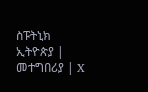ስፑትኒክ ኢትዮጵያ | መተግበሪያ | X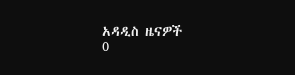አዳዲስ ዜናዎች
0